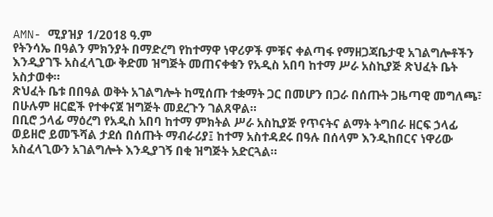AMN- ሚያዝያ 1/2018 ዓ.ም
የትንሳኤ በዓልን ምክንያት በማድረግ የከተማዋ ነዋሪዎች ምቹና ቀልጣፋ የማዘጋጃቤታዊ አገልግሎቶችን እንዲያገኙ አስፈላጊው ቅድመ ዝግጅት መጠናቀቁን የአዲስ አበባ ከተማ ሥራ አስኪያጅ ጽህፈት ቤት አስታወቀ።
ጽህፈት ቤቱ በበዓል ወቅት አገልግሎት ከሚሰጡ ተቋማት ጋር በመሆን በጋራ በሰጡት ጋዜጣዊ መግለጫ፣ በሁሉም ዘርፎች የተቀናጀ ዝግጅት መደረጉን ገልጸዋል።
በቢሮ ኃላፊ ማዕረግ የአዲስ አበባ ከተማ ምክትል ሥራ አስኪያጅ የጥናትና ልማት ትግበራ ዘርፍ ኃላፊ ወይዘሮ ይመኙሻል ታደሰ በሰጡት ማብራሪያ፤ ከተማ አስተዳደሩ በዓሉ በሰላም እንዲከበርና ነዋሪው አስፈላጊውን አገልግሎት እንዲያገኝ በቂ ዝግጅት አድርጓል።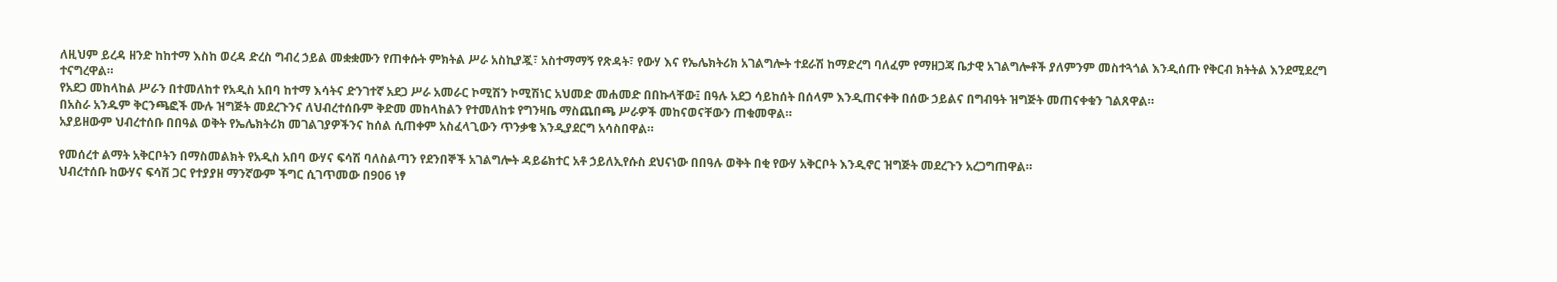ለዚህም ይረዳ ዘንድ ከከተማ እስከ ወረዳ ድረስ ግብረ ኃይል መቋቋሙን የጠቀሱት ምክትል ሥራ አስኪያጇ፣ አስተማማኝ የጽዳት፣ የውሃ እና የኤሌክትሪክ አገልግሎት ተደራሽ ከማድረግ ባለፈም የማዘጋጃ ቤታዊ አገልግሎቶች ያለምንም መስተጓጎል እንዲሰጡ የቅርብ ክትትል እንደሚደረግ ተናግረዋል።
የአደጋ መከላከል ሥራን በተመለከተ የአዲስ አበባ ከተማ እሳትና ድንገተኛ አደጋ ሥራ አመራር ኮሚሽን ኮሚሽነር አህመድ መሐመድ በበኩላቸው፤ በዓሉ አደጋ ሳይከሰት በሰላም እንዲጠናቀቅ በሰው ኃይልና በግብዓት ዝግጅት መጠናቀቁን ገልጸዋል።
በአስራ አንዱም ቅርንጫፎች ሙሉ ዝግጅት መደረጉንና ለህብረተሰቡም ቅድመ መከላከልን የተመለከቱ የግንዛቤ ማስጨበጫ ሥራዎች መከናወናቸውን ጠቁመዋል።
አያይዘውም ህብረተሰቡ በበዓል ወቅት የኤሌክትሪክ መገልገያዎችንና ከሰል ሲጠቀም አስፈላጊውን ጥንቃቄ እንዲያደርግ አሳስበዋል።

የመሰረተ ልማት አቅርቦትን በማስመልክት የአዲስ አበባ ውሃና ፍሳሽ ባለስልጣን የደንበኞች አገልግሎት ዳይሬክተር አቶ ኃይለኢየሱስ ደህናነው በበዓሉ ወቅት በቂ የውሃ አቅርቦት እንዲኖር ዝግጅት መደረጉን አረጋግጠዋል።
ህብረተሰቡ ከውሃና ፍሳሽ ጋር የተያያዘ ማንኛውም ችግር ሲገጥመው በ906 ነፃ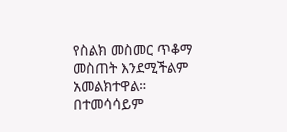የስልክ መስመር ጥቆማ መስጠት እንደሚችልም አመልክተዋል።
በተመሳሳይም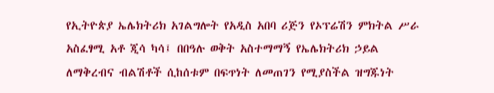የኢትዮጵያ ኤሌክትሪክ አገልግሎት የአዲስ አበባ ሪጅን የኦፕሬሽን ምክትል ሥራ አስፈፃሚ አቶ ጂሳ ካሳ፤ በበዓሉ ወቅት አስተማማኝ የኤሌክትሪክ ኃይል ለማቅረብና ብልሽቶች ሲከሰቱም በፍጥነት ለመጠገን የሚያስችል ዝግጁነት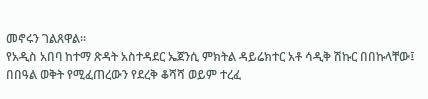መኖሩን ገልጸዋል።
የአዲስ አበባ ከተማ ጽዳት አስተዳደር ኤጀንሲ ምክትል ዳይሬክተር አቶ ሳዲቅ ሽኩር በበኩላቸው፤ በበዓል ወቅት የሚፈጠረውን የደረቅ ቆሻሻ ወይም ተረፈ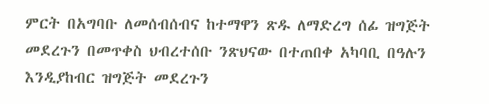ምርት በአግባቡ ለመሰብሰብና ከተማዋን ጽዱ ለማድረግ ሰፊ ዝግጅት መደረጉን በመጥቀስ ህብረተሰቡ ንጽህናው በተጠበቀ አካባቢ በዓሉን እንዲያከብር ዝግጅት መደረጉን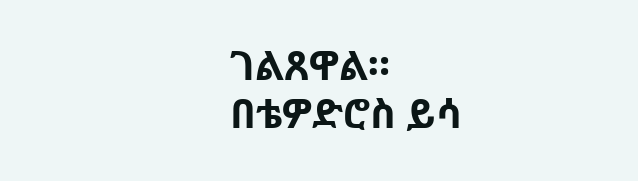ገልጸዋል።
በቴዎድሮስ ይሳ